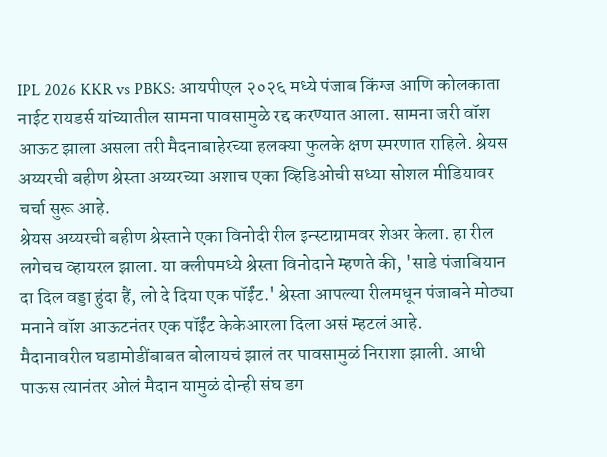IPL 2026 KKR vs PBKS: आयपीएल २०२६ मध्ये पंजाब किंग्ज आणि कोलकाता नाईट रायडर्स यांच्यातील सामना पावसामुळे रद्द करण्यात आला. सामना जरी वॉश आऊट झाला असला तरी मैदनाबाहेरच्या हलक्या फुलके क्षण स्मरणात राहिले. श्रेयस अय्यरची बहीण श्रेस्ता अय्यरच्या अशाच एका व्हिडिओची सध्या सोशल मीडियावर चर्चा सुरू आहे.
श्रेयस अय्यरची बहीण श्रेस्ताने एका विनोदी रील इन्स्टाग्रामवर शेअर केला. हा रील लगेचच व्हायरल झाला. या क्लीपमध्ये श्रेस्ता विनोदाने म्हणते की, 'साडे पंजाबियान दा दिल वड्डा हुंदा हैं, लो दे दिया एक पॉईंट.' श्रेस्ता आपल्या रीलमधून पंजाबने मोठ्या मनाने वॉश आऊटनंतर एक पॉईंट केकेआरला दिला असं म्हटलं आहे.
मैदानावरील घडामोडींबाबत बोलायचं झालं तर पावसामुळं निराशा झाली. आधी पाऊस त्यानंतर ओलं मैदान यामुळं दोन्ही संघ डग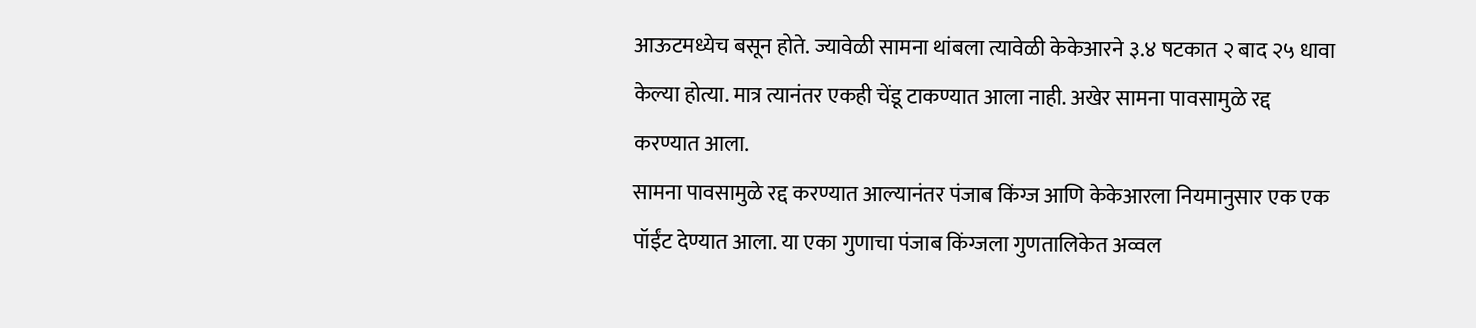आऊटमध्येच बसून होते. ज्यावेळी सामना थांबला त्यावेळी केकेआरने ३.४ षटकात २ बाद २५ धावा केल्या होत्या. मात्र त्यानंतर एकही चेंडू टाकण्यात आला नाही. अखेर सामना पावसामुळे रद्द करण्यात आला.
सामना पावसामुळे रद्द करण्यात आल्यानंतर पंजाब किंग्ज आणि केकेआरला नियमानुसार एक एक पॉईंट देण्यात आला. या एका गुणाचा पंजाब किंग्जला गुणतालिकेत अव्वल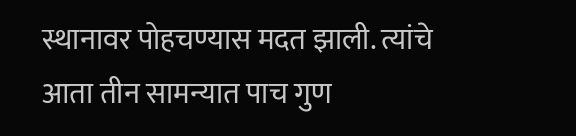स्थानावर पोहचण्यास मदत झाली. त्यांचे आता तीन सामन्यात पाच गुण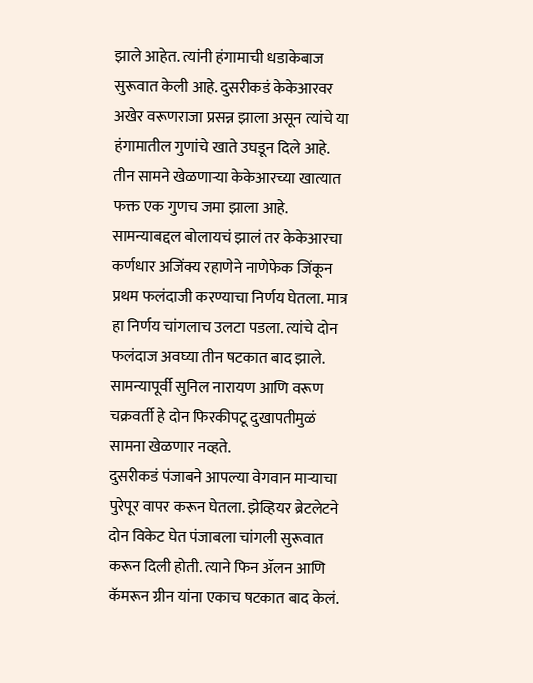झाले आहेत. त्यांनी हंगामाची धडाकेबाज सुरूवात केली आहे. दुसरीकडं केकेआरवर अखेर वरूणराजा प्रसन्न झाला असून त्यांचे या हंगामातील गुणांचे खाते उघडून दिले आहे. तीन सामने खेळणाऱ्या केकेआरच्या खात्यात फक्त एक गुणच जमा झाला आहे.
सामन्याबद्दल बोलायचं झालं तर केकेआरचा कर्णधार अजिंक्य रहाणेने नाणेफेक जिंकून प्रथम फलंदाजी करण्याचा निर्णय घेतला. मात्र हा निर्णय चांगलाच उलटा पडला. त्यांचे दोन फलंदाज अवघ्या तीन षटकात बाद झाले. सामन्यापूर्वी सुनिल नारायण आणि वरूण चक्रवर्ती हे दोन फिरकीपटू दुखापतीमुळं सामना खेळणार नव्हते.
दुसरीकडं पंजाबने आपल्या वेगवान माऱ्याचा पुरेपूर वापर करून घेतला. झेव्हियर ब्रेटलेटने दोन विकेट घेत पंजाबला चांगली सुरूवात करून दिली होती. त्याने फिन ॲलन आणि कॅमरून ग्रीन यांना एकाच षटकात बाद केलं.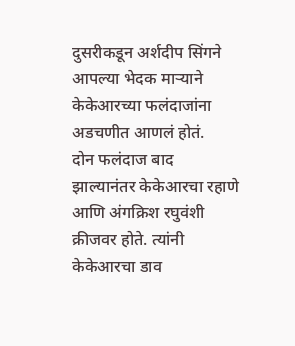दुसरीकडून अर्शदीप सिंगने आपल्या भेदक माऱ्याने केकेआरच्या फलंदाजांना अडचणीत आणलं होतं.
दोन फलंदाज बाद झाल्यानंतर केकेआरचा रहाणे आणि अंगक्रिश रघुवंशी क्रीजवर होते. त्यांनी केकेआरचा डाव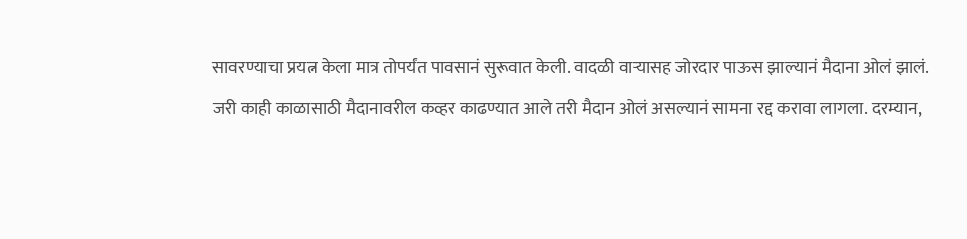सावरण्याचा प्रयत्न केला मात्र तोपर्यंत पावसानं सुरूवात केली. वादळी वाऱ्यासह जोरदार पाऊस झाल्यानं मैदाना ओलं झालं.
जरी काही काळासाठी मैदानावरील कव्हर काढण्यात आले तरी मैदान ओलं असल्यानं सामना रद्द करावा लागला. दरम्यान,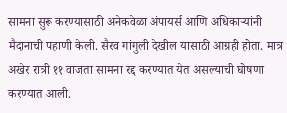सामना सुरू करण्यासाठी अनेकवेळा अंपायर्स आणि अधिकाऱ्यांनी मैदानाची पहाणी केली. सैरव गांगुली देखील यासाठी आग्रही होता. मात्र अखेर रात्री ११ वाजता सामना रद्द करण्यात येत असल्याची घोषणा करण्यात आली.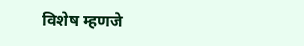विशेष म्हणजे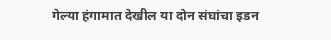गेल्या हंगामात देखील या दोन संघांचा इडन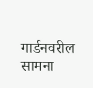गार्डनवरील सामना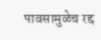पावसामुळेच रद्द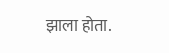झाला होता.